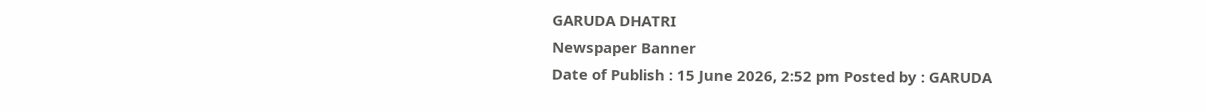GARUDA DHATRI
Newspaper Banner
Date of Publish : 15 June 2026, 2:52 pm Posted by : GARUDA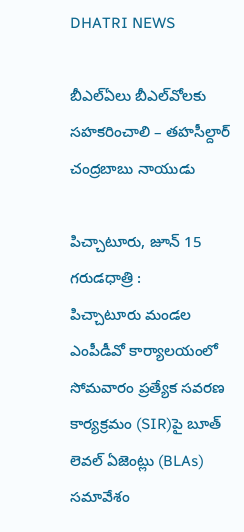DHATRI NEWS

బీఎల్‌ఏలు బీఎల్‌వోలకు సహకరించాలి – తహసీల్దార్ చంద్రబాబు నాయుడు

పిచ్చాటూరు, జూన్ 15 గరుడధాత్రి :
పిచ్చాటూరు మండల ఎంపీడీవో కార్యాలయంలో సోమవారం ప్రత్యేక సవరణ కార్యక్రమం (SIR)పై బూత్ లెవల్ ఏజెంట్లు (BLAs) సమావేశం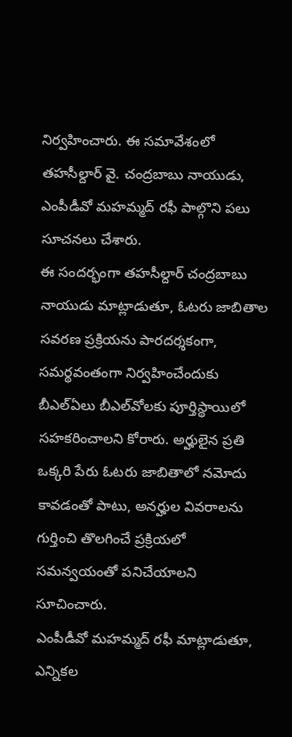నిర్వహించారు. ఈ సమావేశంలో తహసీల్దార్ వై. చంద్రబాబు నాయుడు, ఎంపీడీవో మహమ్మద్ రఫీ పాల్గొని పలు సూచనలు చేశారు.
ఈ సందర్భంగా తహసీల్దార్ చంద్రబాబు నాయుడు మాట్లాడుతూ, ఓటరు జాబితాల సవరణ ప్రక్రియను పారదర్శకంగా, సమర్థవంతంగా నిర్వహించేందుకు బీఎల్‌ఏలు బీఎల్‌వోలకు పూర్తిస్థాయిలో సహకరించాలని కోరారు. అర్హులైన ప్రతి ఒక్కరి పేరు ఓటరు జాబితాలో నమోదు కావడంతో పాటు, అనర్హుల వివరాలను గుర్తించి తొలగించే ప్రక్రియలో సమన్వయంతో పనిచేయాలని సూచించారు.
ఎంపీడీవో మహమ్మద్ రఫీ మాట్లాడుతూ, ఎన్నికల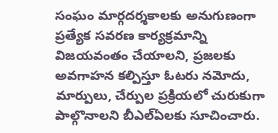సంఘం మార్గదర్శకాలకు అనుగుణంగా ప్రత్యేక సవరణ కార్యక్రమాన్ని విజయవంతం చేయాలని, ప్రజలకు అవగాహన కల్పిస్తూ ఓటరు నమోదు, మార్పులు, చేర్పుల ప్రక్రియలో చురుకుగా పాల్గొనాలని బీఎల్‌ఏలకు సూచించారు.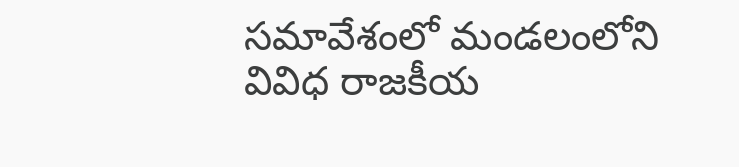సమావేశంలో మండలంలోని వివిధ రాజకీయ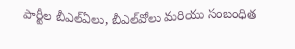పార్టీల బీఎల్‌ఏలు, బీఎల్‌వోలు మరియు సంబంధిత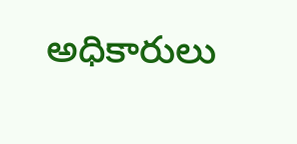అధికారులు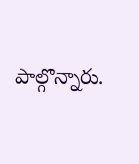పాల్గొన్నారు.